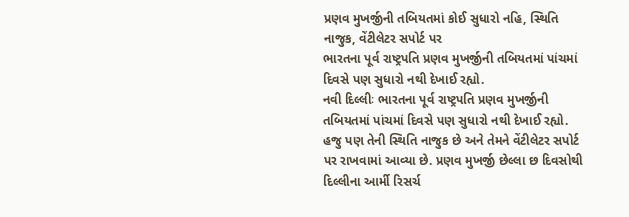પ્રણવ મુખર્જીની તબિયતમાં કોઈ સુધારો નહિ, સ્થિતિ નાજુક, વેંટીલેટર સપોર્ટ પર
ભારતના પૂર્વ રાષ્ટ્રપતિ પ્રણવ મુખર્જીની તબિયતમાં પાંચમાં દિવસે પણ સુધારો નથી દેખાઈ રહ્યો.
નવી દિલ્લીઃ ભારતના પૂર્વ રાષ્ટ્રપતિ પ્રણવ મુખર્જીની તબિયતમાં પાંચમાં દિવસે પણ સુધારો નથી દેખાઈ રહ્યો. હજુ પણ તેની સ્થિતિ નાજુક છે અને તેમને વેંટીલેટર સપોર્ટ પર રાખવામાં આવ્યા છે. પ્રણવ મુખર્જી છેલ્લા છ દિવસોથી દિલ્લીના આર્મી રિસર્ચ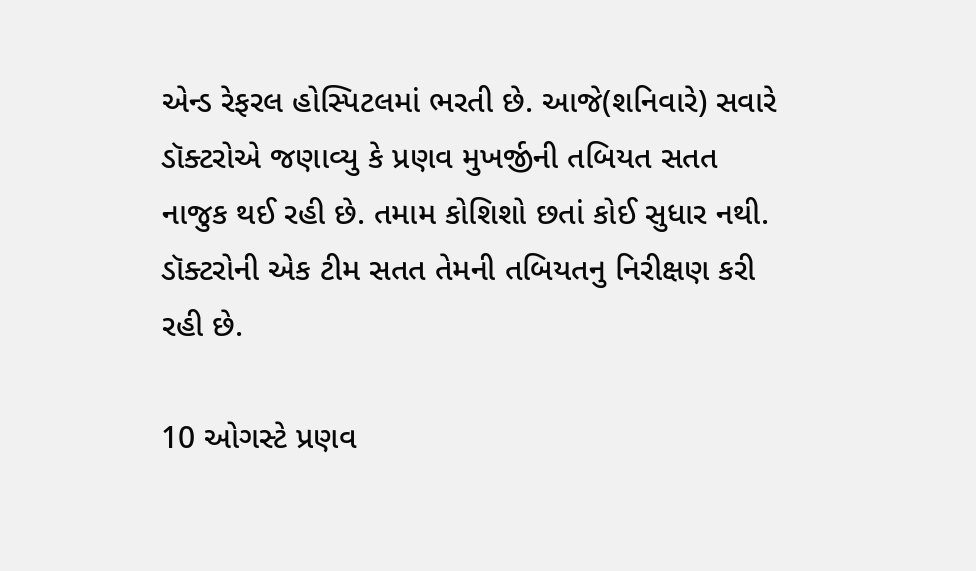એન્ડ રેફરલ હોસ્પિટલમાં ભરતી છે. આજે(શનિવારે) સવારે ડૉક્ટરોએ જણાવ્યુ કે પ્રણવ મુખર્જીની તબિયત સતત નાજુક થઈ રહી છે. તમામ કોશિશો છતાં કોઈ સુધાર નથી. ડૉક્ટરોની એક ટીમ સતત તેમની તબિયતનુ નિરીક્ષણ કરી રહી છે.

10 ઓગસ્ટે પ્રણવ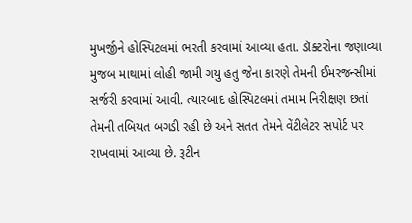મુખર્જીને હોસ્પિટલમાં ભરતી કરવામાં આવ્યા હતા. ડૉક્ટરોના જણાવ્યા મુજબ માથામાં લોહી જામી ગયુ હતુ જેના કારણે તેમની ઈમરજન્સીમાં સર્જરી કરવામાં આવી. ત્યારબાદ હોસ્પિટલમાં તમામ નિરીક્ષણ છતાં તેમની તબિયત બગડી રહી છે અને સતત તેમને વેંટીલેટર સપોર્ટ પર રાખવામાં આવ્યા છે. રૂટીન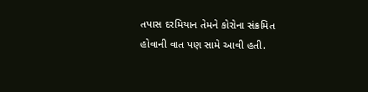તપાસ દરમિયાન તેમને કોરોના સંક્રમિત હોવાની વાત પણ સામે આવી હતી.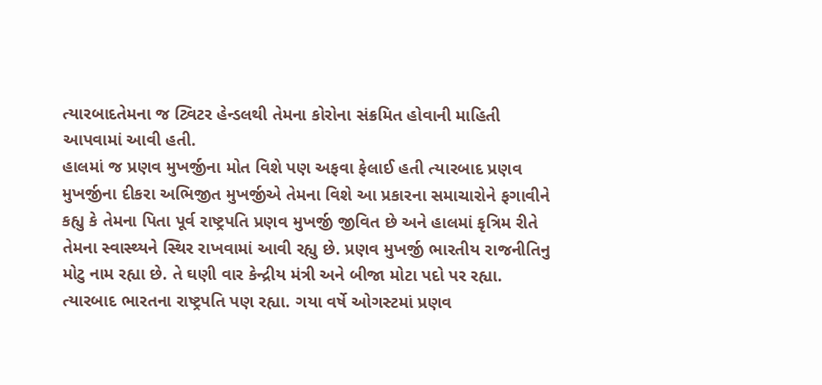ત્યારબાદતેમના જ ટ્વિટર હેન્ડલથી તેમના કોરોના સંક્રમિત હોવાની માહિતી આપવામાં આવી હતી.
હાલમાં જ પ્રણવ મુખર્જીના મોત વિશે પણ અફવા ફેલાઈ હતી ત્યારબાદ પ્રણવ મુખર્જીના દીકરા અભિજીત મુખર્જીએ તેમના વિશે આ પ્રકારના સમાચારોને ફગાવીને કહ્યુ કે તેમના પિતા પૂર્વ રાષ્ટ્રપતિ પ્રણવ મુખર્જી જીવિત છે અને હાલમાં કૃત્રિમ રીતે તેમના સ્વાસ્થ્યને સ્થિર રાખવામાં આવી રહ્યુ છે. પ્રણવ મુખર્જી ભારતીય રાજનીતિનુ મોટુ નામ રહ્યા છે. તે ઘણી વાર કેન્દ્રીય મંત્રી અને બીજા મોટા પદો પર રહ્યા. ત્યારબાદ ભારતના રાષ્ટ્રપતિ પણ રહ્યા. ગયા વર્ષે ઓગસ્ટમાં પ્રણવ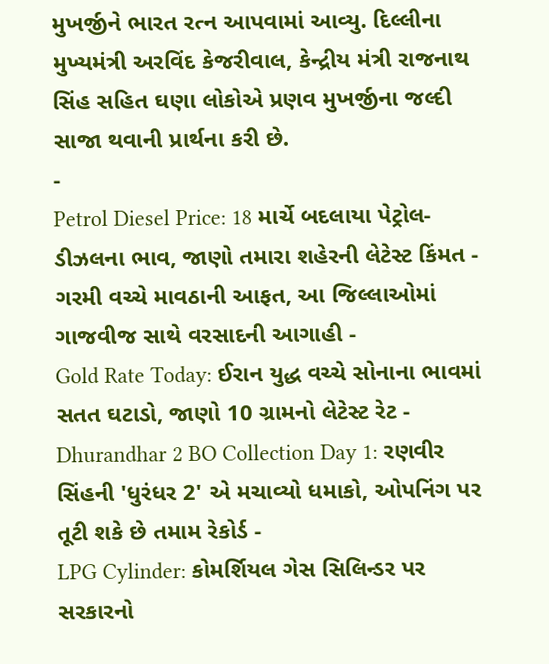મુખર્જીને ભારત રત્ન આપવામાં આવ્યુ. દિલ્લીના મુખ્યમંત્રી અરવિંદ કેજરીવાલ, કેન્દ્રીય મંત્રી રાજનાથ સિંહ સહિત ઘણા લોકોએ પ્રણવ મુખર્જીના જલ્દી સાજા થવાની પ્રાર્થના કરી છે.
-
Petrol Diesel Price: 18 માર્ચે બદલાયા પેટ્રોલ-ડીઝલના ભાવ, જાણો તમારા શહેરની લેટેસ્ટ કિંમત -
ગરમી વચ્ચે માવઠાની આફત, આ જિલ્લાઓમાં ગાજવીજ સાથે વરસાદની આગાહી -
Gold Rate Today: ઈરાન યુદ્ધ વચ્ચે સોનાના ભાવમાં સતત ઘટાડો, જાણો 10 ગ્રામનો લેટેસ્ટ રેટ -
Dhurandhar 2 BO Collection Day 1: રણવીર સિંહની 'ધુરંધર 2' એ મચાવ્યો ધમાકો, ઓપનિંગ પર તૂટી શકે છે તમામ રેકોર્ડ -
LPG Cylinder: કોમર્શિયલ ગેસ સિલિન્ડર પર સરકારનો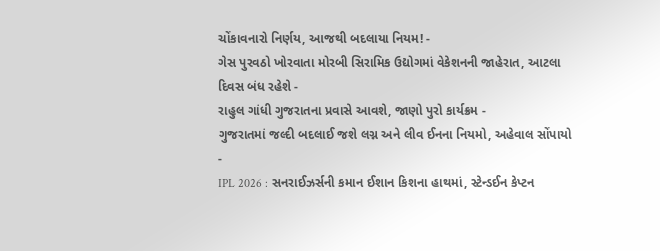ચોંકાવનારો નિર્ણય, આજથી બદલાયા નિયમ! -
ગેસ પુરવઠો ખોરવાતા મોરબી સિરામિક ઉદ્યોગમાં વેકેશનની જાહેરાત, આટલા દિવસ બંધ રહેશે -
રાહુલ ગાંધી ગુજરાતના પ્રવાસે આવશે, જાણો પુરો કાર્યક્રમ -
ગુજરાતમાં જલ્દી બદલાઈ જશે લગ્ન અને લીવ ઈનના નિયમો, અહેવાલ સોંપાયો -
IPL 2026 : સનરાઈઝર્સની કમાન ઈશાન કિશના હાથમાં, સ્ટેન્ડઈન કેપ્ટન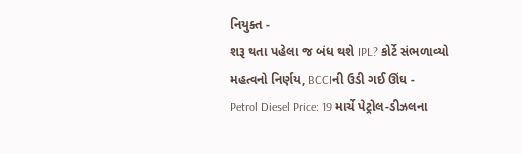નિયુક્ત -
શરૂ થતા પહેલા જ બંધ થશે IPL? કોર્ટે સંભળાવ્યો મહત્વનો નિર્ણય, BCCIની ઉડી ગઈ ઊંઘ -
Petrol Diesel Price: 19 માર્ચે પેટ્રોલ-ડીઝલના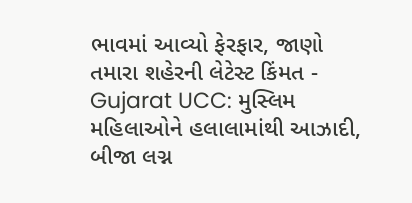ભાવમાં આવ્યો ફેરફાર, જાણો તમારા શહેરની લેટેસ્ટ કિંમત -
Gujarat UCC: મુસ્લિમ મહિલાઓને હલાલામાંથી આઝાદી, બીજા લગ્ન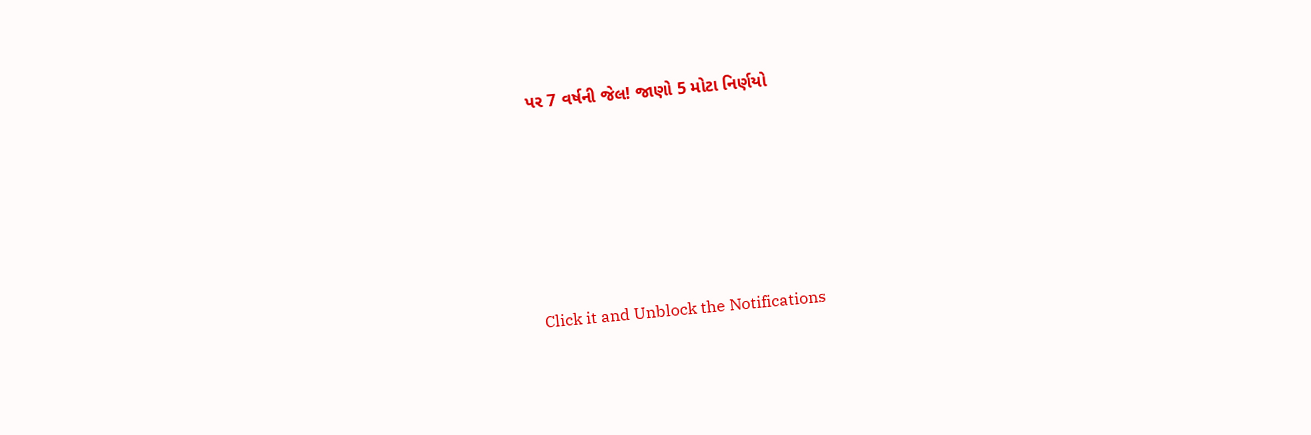પર 7 વર્ષની જેલ! જાણો 5 મોટા નિર્ણયો










Click it and Unblock the Notifications